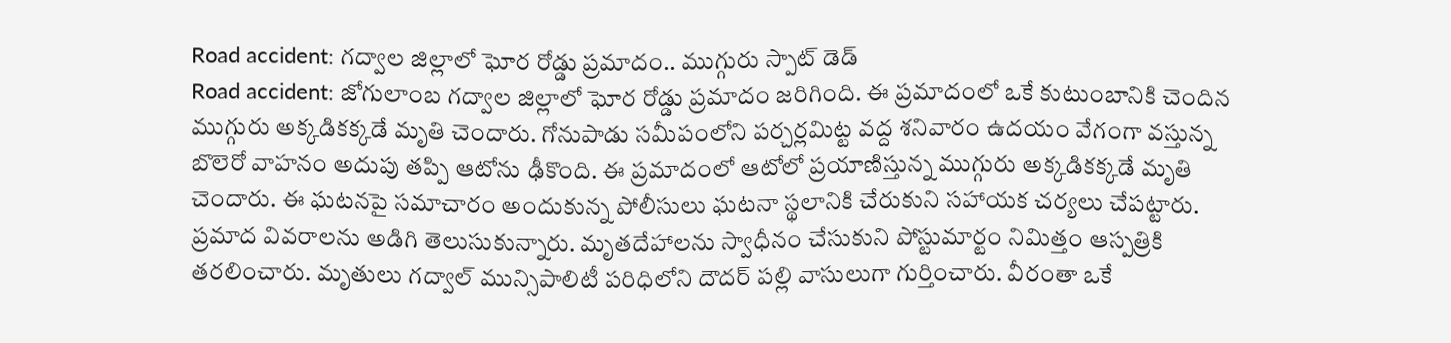Road accident: గద్వాల జిల్లాలో ఘోర రోడ్డు ప్రమాదం.. ముగ్గురు స్పాట్ డెడ్
Road accident: జోగులాంబ గద్వాల జిల్లాలో ఘోర రోడ్డు ప్రమాదం జరిగింది. ఈ ప్రమాదంలో ఒకే కుటుంబానికి చెందిన ముగ్గురు అక్కడికక్కడే మృతి చెందారు. గోనుపాడు సమీపంలోని పర్చర్లమిట్ట వద్ద శనివారం ఉదయం వేగంగా వస్తున్న బొలెరో వాహనం అదుపు తప్పి ఆటోను ఢీకొంది. ఈ ప్రమాదంలో ఆటోలో ప్రయాణిస్తున్న ముగ్గురు అక్కడికక్కడే మృతి చెందారు. ఈ ఘటనపై సమాచారం అందుకున్న పోలీసులు ఘటనా స్థలానికి చేరుకుని సహాయక చర్యలు చేపట్టారు. ప్రమాద వివరాలను అడిగి తెలుసుకున్నారు. మృతదేహాలను స్వాధీనం చేసుకుని పోస్టుమార్టం నిమిత్తం ఆస్పత్రికి తరలించారు. మృతులు గద్వాల్ మున్సిపాలిటీ పరిధిలోని దౌదర్ పల్లి వాసులుగా గుర్తించారు. వీరంతా ఒకే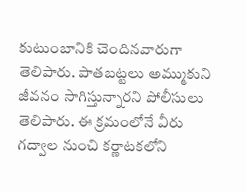కుటుంబానికి చెందినవారుగా తెలిపారు. పాతబట్టలు అమ్ముకుని జీవనం సాగిస్తున్నారని పోలీసులు తెలిపారు. ఈ క్రమంలోనే వీరు గద్వాల నుంచి కర్ణాటకలోని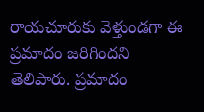రాయచూరుకు వెళ్తుండగా ఈ ప్రమాదం జరిగిందని తెలిపారు. ప్రమాదం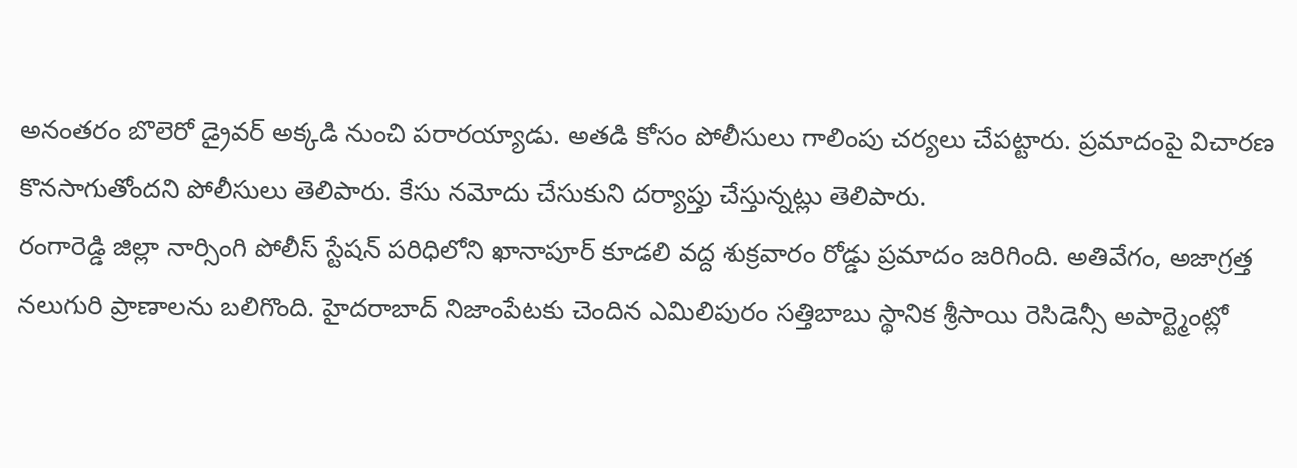అనంతరం బొలెరో డ్రైవర్ అక్కడి నుంచి పరారయ్యాడు. అతడి కోసం పోలీసులు గాలింపు చర్యలు చేపట్టారు. ప్రమాదంపై విచారణ కొనసాగుతోందని పోలీసులు తెలిపారు. కేసు నమోదు చేసుకుని దర్యాప్తు చేస్తున్నట్లు తెలిపారు.
రంగారెడ్డి జిల్లా నార్సింగి పోలీస్ స్టేషన్ పరిధిలోని ఖానాపూర్ కూడలి వద్ద శుక్రవారం రోడ్డు ప్రమాదం జరిగింది. అతివేగం, అజాగ్రత్త నలుగురి ప్రాణాలను బలిగొంది. హైదరాబాద్ నిజాంపేటకు చెందిన ఎమిలిపురం సత్తిబాబు స్థానిక శ్రీసాయి రెసిడెన్సీ అపార్ట్మెంట్లో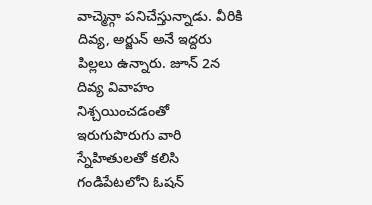వాచ్మెన్గా పనిచేస్తున్నాడు. వీరికి దివ్య, అర్జున్ అనే ఇద్దరు పిల్లలు ఉన్నారు. జూన్ 2న దివ్య వివాహం నిశ్చయించడంతో ఇరుగుపొరుగు వారి స్నేహితులతో కలిసి గండిపేటలోని ఓషన్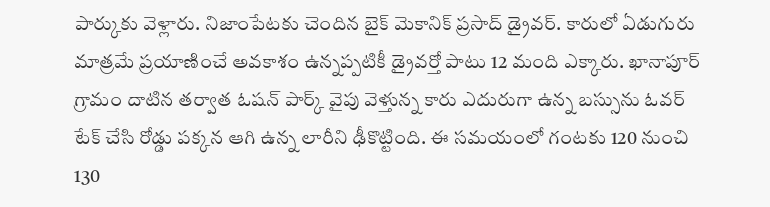పార్కుకు వెళ్లారు. నిజాంపేటకు చెందిన బైక్ మెకానిక్ ప్రసాద్ డ్రైవర్. కారులో ఏడుగురు మాత్రమే ప్రయాణించే అవకాశం ఉన్నప్పటికీ డ్రైవర్తో పాటు 12 మంది ఎక్కారు. ఖానాపూర్ గ్రామం దాటిన తర్వాత ఓషన్ పార్క్ వైపు వెళ్తున్న కారు ఎదురుగా ఉన్న బస్సును ఓవర్ టేక్ చేసి రోడ్డు పక్కన ఆగి ఉన్న లారీని ఢీకొట్టింది. ఈ సమయంలో గంటకు 120 నుంచి 130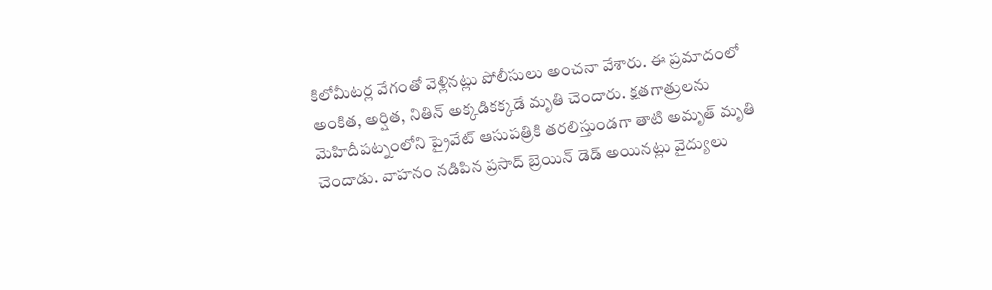కిలోమీటర్ల వేగంతో వెళ్లినట్లు పోలీసులు అంచనా వేశారు. ఈ ప్రమాదంలో అంకిత, అర్షిత, నితిన్ అక్కడికక్కడే మృతి చెందారు. క్షతగాత్రులను మెహిదీపట్నంలోని ప్రైవేట్ ఆసుపత్రికి తరలిస్తుండగా తాటి అమృత్ మృతి చెందాడు. వాహనం నడిపిన ప్రసాద్ బ్రెయిన్ డెడ్ అయినట్లు వైద్యులు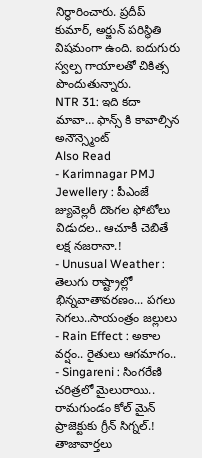నిర్ధారించారు. ప్రదీప్ కుమార్, అర్జున్ పరిస్థితి విషమంగా ఉంది. ఐదుగురు స్వల్ప గాయాలతో చికిత్స పొందుతున్నారు.
NTR 31: ఇది కదా మావా… ఫాన్స్ కి కావాల్సిన అనౌన్స్మెంట్
Also Read
- Karimnagar PMJ Jewellery : పీఎంజే జ్యువెల్లరీ దొంగల ఫోటోలు విడుదల.. ఆచూకీ చెబితే లక్ష నజరానా.!
- Unusual Weather : తెలుగు రాష్ట్రాల్లో భిన్నవాతావరణం... పగలు సెగలు..సాయంత్రం జల్లులు
- Rain Effect : అకాల వర్షం.. రైతులు ఆగమాగం..
- Singareni : సింగరేణి చరిత్రలో మైలురాయి.. రామగుండం కోల్ మైన్ ప్రాజెక్టుకు గ్రీన్ సిగ్నల్.!
తాజావార్తలు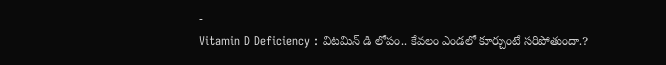-
Vitamin D Deficiency : విటమిన్ డి లోపం.. కేవలం ఎండలో కూర్చుంటే సరిపోతుందా.?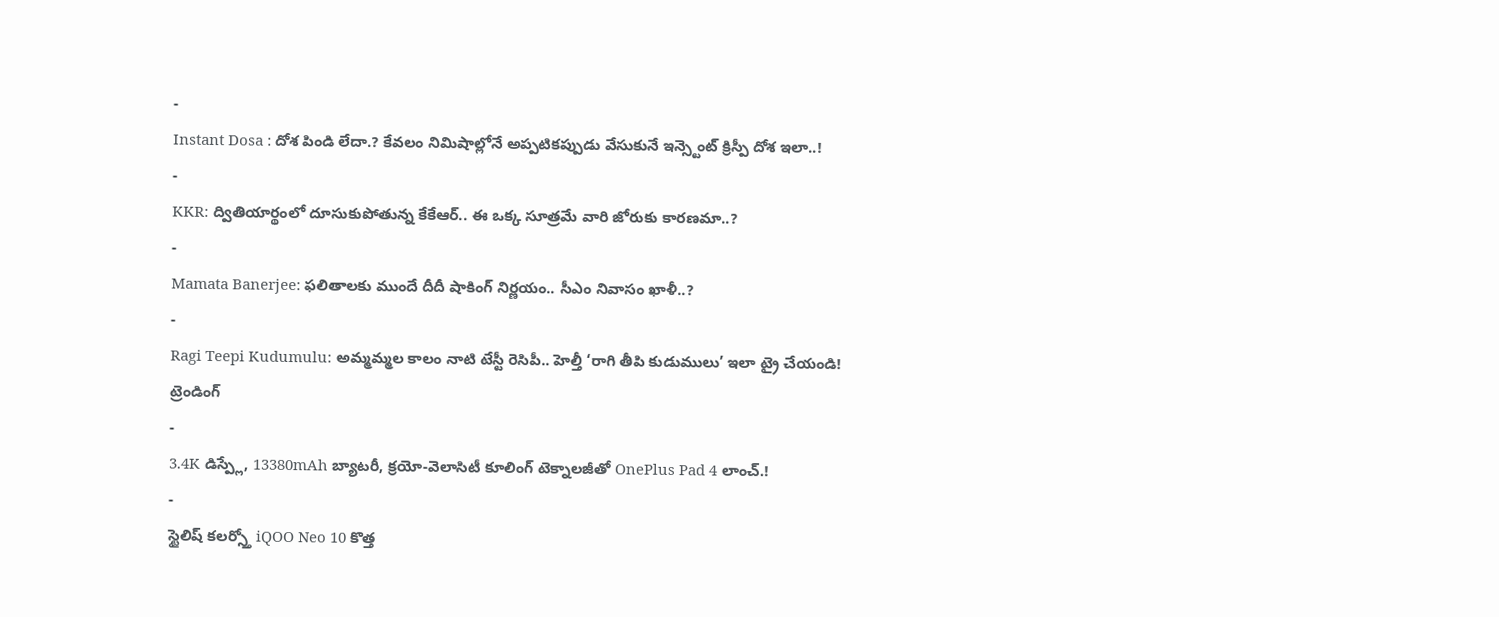-
Instant Dosa : దోశ పిండి లేదా.? కేవలం నిమిషాల్లోనే అప్పటికప్పుడు వేసుకునే ఇన్స్టెంట్ క్రిస్పీ దోశ ఇలా..!
-
KKR: ద్వితియార్థంలో దూసుకుపోతున్న కేకేఆర్.. ఈ ఒక్క సూత్రమే వారి జోరుకు కారణమా..?
-
Mamata Banerjee: ఫలితాలకు ముందే దీదీ షాకింగ్ నిర్ణయం.. సీఎం నివాసం ఖాళీ..?
-
Ragi Teepi Kudumulu: అమ్మమ్మల కాలం నాటి టేస్టీ రెసిపీ.. హెల్తీ ‘రాగి తీపి కుడుములు’ ఇలా ట్రై చేయండి!
ట్రెండింగ్
-
3.4K డిస్ప్లే, 13380mAh బ్యాటరీ, క్రయో-వెలాసిటీ కూలింగ్ టెక్నాలజీతో OnePlus Pad 4 లాంచ్.!
-
స్టైలిష్ కలర్స్తో iQOO Neo 10 కొత్త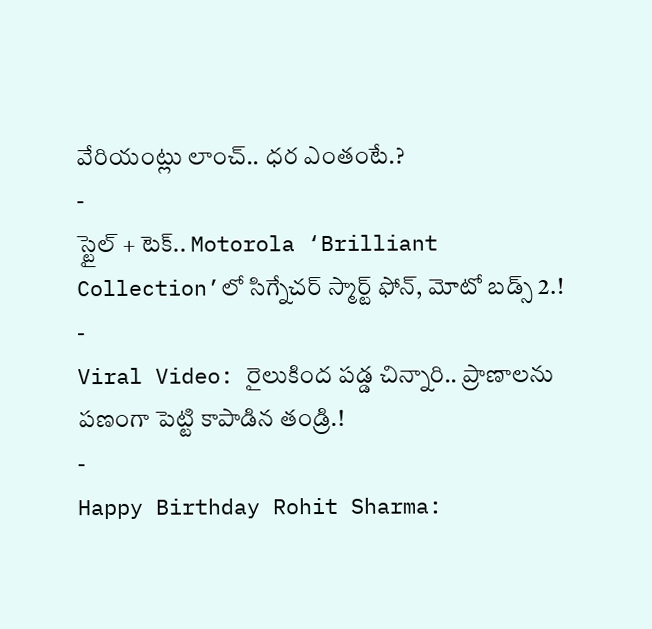వేరియంట్లు లాంచ్.. ధర ఎంతంటే.?
-
స్టైల్ + టెక్.. Motorola ‘Brilliant Collection’లో సిగ్నేచర్ స్మార్ట్ ఫోన్, మోటో బడ్స్ 2.!
-
Viral Video: రైలుకింద పడ్డ చిన్నారి.. ప్రాణాలను పణంగా పెట్టి కాపాడిన తండ్రి.!
-
Happy Birthday Rohit Sharma: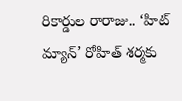రికార్డుల రారాజు.. ‘హిట్ మ్యాన్’ రోహిత్ శర్మకు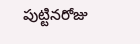పుట్టినరోజు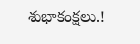శుభాకంక్షలు.!